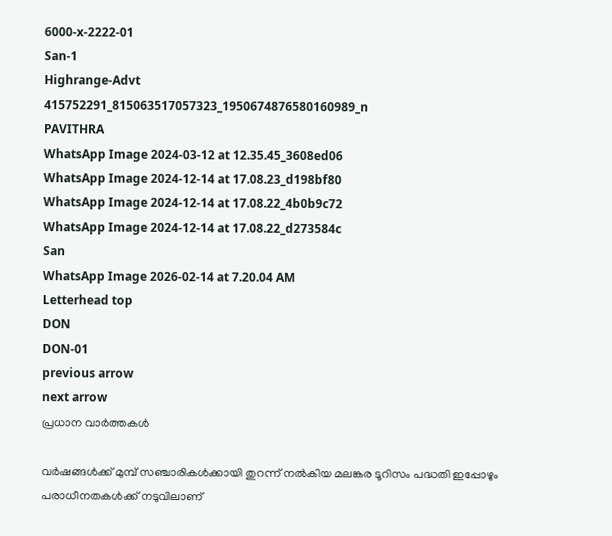6000-x-2222-01
San-1
Highrange-Advt
415752291_815063517057323_1950674876580160989_n
PAVITHRA
WhatsApp Image 2024-03-12 at 12.35.45_3608ed06
WhatsApp Image 2024-12-14 at 17.08.23_d198bf80
WhatsApp Image 2024-12-14 at 17.08.22_4b0b9c72
WhatsApp Image 2024-12-14 at 17.08.22_d273584c
San
WhatsApp Image 2026-02-14 at 7.20.04 AM
Letterhead top
DON
DON-01
previous arrow
next arrow
പ്രധാന വാര്‍ത്തകള്‍

വര്‍ഷങ്ങള്‍ക്ക് മുമ്പ് സഞ്ചാരികള്‍ക്കായി തുറന്ന് നല്‍കിയ മലങ്കര ടൂറിസം പദ്ധതി ഇപ്പോഴും പരാധീനതകള്‍ക്ക് നടുവിലാണ്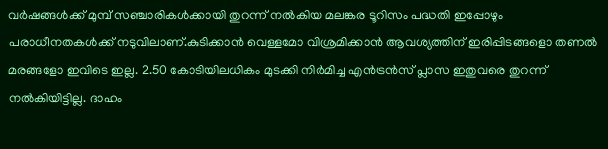വര്‍ഷങ്ങള്‍ക്ക് മുമ്പ് സഞ്ചാരികള്‍ക്കായി തുറന്ന് നല്‍കിയ മലങ്കര ടൂറിസം പദ്ധതി ഇപ്പോഴും പരാധീനതകള്‍ക്ക് നടുവിലാണ്.കുടിക്കാന്‍ വെള്ളമോ വിശ്രമിക്കാന്‍ ആവശ്യത്തിന് ഇരിപ്പിടങ്ങളൊ തണല്‍ മരങ്ങളോ ഇവിടെ ഇല്ല. 2.50 കോടിയിലധികം മുടക്കി നിര്‍മിച്ച എന്‍ട്രന്‍സ് പ്ലാസ ഇതുവരെ തുറന്ന് നല്‍കിയിട്ടില്ല. ദാഹം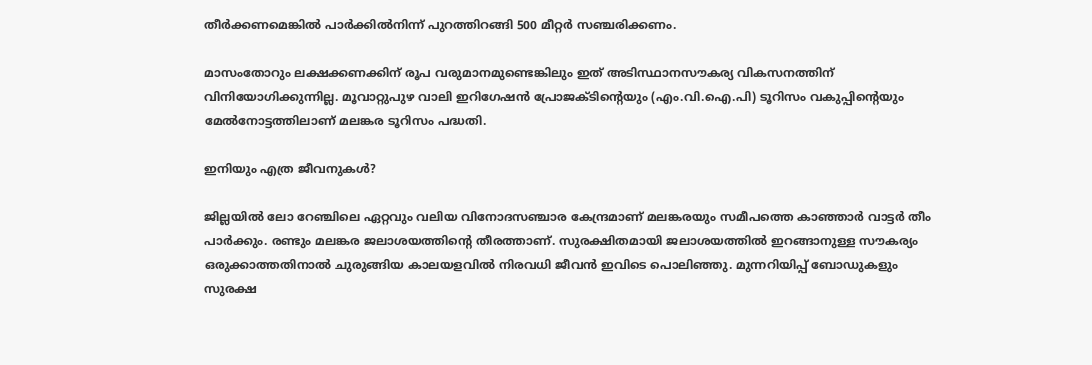തീര്‍ക്കണമെങ്കില്‍ പാര്‍ക്കില്‍നിന്ന് പുറത്തിറങ്ങി 500 മീറ്റര്‍ സഞ്ചരിക്കണം.

മാസംതോറും ലക്ഷക്കണക്കിന് രൂപ വരുമാനമുണ്ടെങ്കിലും ഇത് അടിസ്ഥാനസൗകര്യ വികസനത്തിന് വിനിയോഗിക്കുന്നില്ല. മൂവാറ്റുപുഴ വാലി ഇറിഗേഷന്‍ പ്രോജക്ടിന്‍റെയും (എം.വി.ഐ.പി) ടൂറിസം വകുപ്പിന്‍റെയും മേല്‍നോട്ടത്തിലാണ് മലങ്കര ടൂറിസം പദ്ധതി.

ഇനിയും എത്ര ജീവനുകള്‍?

ജില്ലയില്‍ ലോ റേഞ്ചിലെ ഏറ്റവും വലിയ വിനോദസഞ്ചാര കേന്ദ്രമാണ് മലങ്കരയും സമീപത്തെ കാഞ്ഞാര്‍ വാട്ടര്‍ തീം പാര്‍ക്കും. രണ്ടും മലങ്കര ജലാശയത്തിന്‍റെ തീരത്താണ്. സുരക്ഷിതമായി ജലാശയത്തില്‍ ഇറങ്ങാനുള്ള സൗകര്യം ഒരുക്കാത്തതിനാല്‍ ചുരുങ്ങിയ കാലയളവില്‍ നിരവധി ജീവന്‍ ഇവിടെ പൊലിഞ്ഞു. മുന്നറിയിപ്പ് ബോഡുകളും സുരക്ഷ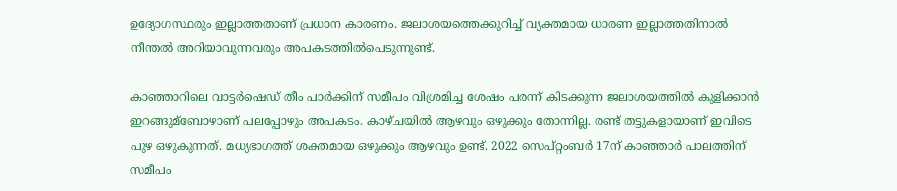ഉദ്യോഗസ്ഥരും ഇല്ലാത്തതാണ് പ്രധാന കാരണം. ജലാശയത്തെക്കുറിച്ച്‌ വ്യക്തമായ ധാരണ ഇല്ലാത്തതിനാല്‍ നീന്തല്‍ അറിയാവുന്നവരും അപകടത്തില്‍പെടുന്നുണ്ട്.

കാഞ്ഞാറിലെ വാട്ടര്‍ഷെഡ് തീം പാര്‍ക്കിന് സമീപം വിശ്രമിച്ച ശേഷം പരന്ന് കിടക്കുന്ന ജലാശയത്തില്‍ കുളിക്കാന്‍ ഇറങ്ങുമ്ബോഴാണ് പലപ്പോഴും അപകടം. കാഴ്ചയില്‍ ആഴവും ഒഴുക്കും തോന്നില്ല. രണ്ട് തട്ടുകളായാണ് ഇവിടെ പുഴ ഒഴുകുന്നത്. മധ്യഭാഗത്ത് ശക്തമായ ഒഴുക്കും ആഴവും ഉണ്ട്. 2022 സെപ്റ്റംബര്‍ 17ന് കാഞ്ഞാര്‍ പാലത്തിന് സമീപം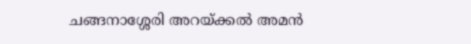ചങ്ങനാശ്ശേരി അറയ്ക്കല്‍ അമന്‍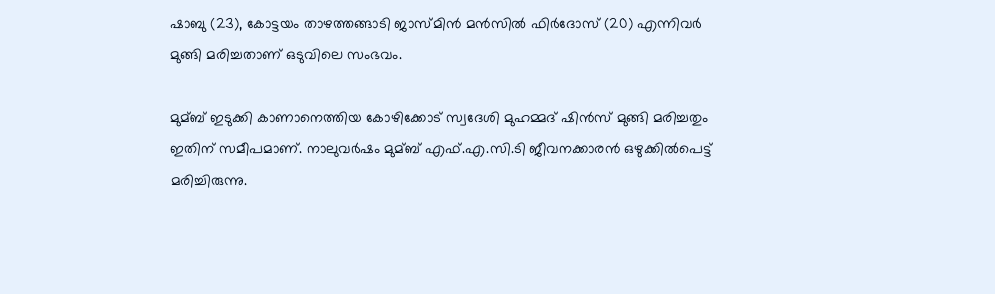ഷാബു (23), കോട്ടയം താഴത്തങ്ങാടി ജാസ്മിന്‍ മന്‍സില്‍ ഫിര്‍ദോസ് (20) എന്നിവര്‍ മുങ്ങി മരിച്ചതാണ് ഒടുവിലെ സംഭവം.

മുമ്ബ് ഇടുക്കി കാണാനെത്തിയ കോഴിക്കോട് സ്വദേശി മുഹമ്മദ് ഷിന്‍സ് മുങ്ങി മരിച്ചതും ഇതിന് സമീപമാണ്. നാലുവര്‍ഷം മുമ്ബ് എഫ്.എ.സി.ടി ജീവനക്കാരന്‍ ഒഴുക്കില്‍പെട്ട് മരിച്ചിരുന്നു.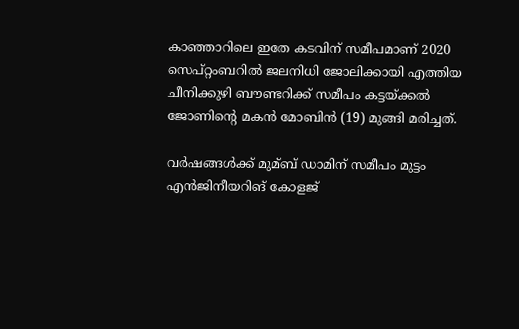കാഞ്ഞാറിലെ ഇതേ കടവിന് സമീപമാണ് 2020 സെപ്റ്റംബറില്‍ ജലനിധി ജോലിക്കായി എത്തിയ ചീനിക്കുഴി ബൗണ്ടറിക്ക് സമീപം കട്ടയ്ക്കല്‍ ജോണിന്റെ മകന്‍ മോബിന്‍ (19) മുങ്ങി മരിച്ചത്.

വര്‍ഷങ്ങള്‍ക്ക് മുമ്ബ് ഡാമിന് സമീപം മുട്ടം എന്‍ജിനീയറിങ് കോളജ്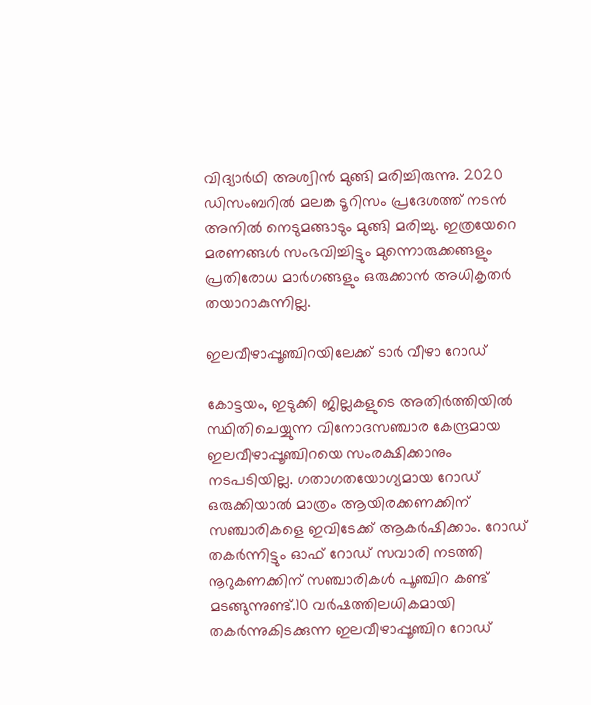വിദ്യാര്‍ഥി അശ്വിന്‍ മുങ്ങി മരിച്ചിരുന്നു. 2020 ഡിസംബറില്‍ മലങ്ക ടൂറിസം പ്രദേശത്ത് നടന്‍ അനില്‍ നെടുമങ്ങാടും മുങ്ങി മരിച്ചു. ഇത്രയേറെ മരണങ്ങള്‍ സംഭവിച്ചിട്ടും മുന്നൊരുക്കങ്ങളും പ്രതിരോധ മാര്‍ഗങ്ങളും ഒരുക്കാന്‍ അധികൃതര്‍ തയാറാകുന്നില്ല.

ഇലവീഴാപ്പൂഞ്ചിറയിലേക്ക് ടാര്‍ വീഴാ റോഡ്

കോട്ടയം, ഇടുക്കി ജില്ലകളുടെ അതിര്‍ത്തിയില്‍ സ്ഥിതിചെയ്യുന്ന വിനോദസഞ്ചാര കേന്ദ്രമായ ഇലവീഴാപ്പൂഞ്ചിറയെ സംരക്ഷിക്കാനും നടപടിയില്ല. ഗതാഗതയോഗ്യമായ റോഡ് ഒരുക്കിയാല്‍ മാത്രം ആയിരക്കണക്കിന് സഞ്ചാരികളെ ഇവിടേക്ക് ആകര്‍ഷിക്കാം. റോഡ് തകര്‍ന്നിട്ടും ഓഫ് റോഡ് സവാരി നടത്തി നൂറുകണക്കിന് സഞ്ചാരികള്‍ പൂഞ്ചിറ കണ്ട് മടങ്ങുന്നുണ്ട്.10 വര്‍ഷത്തിലധികമായി തകര്‍ന്നുകിടക്കുന്ന ഇലവീഴാപ്പൂഞ്ചിറ റോഡ്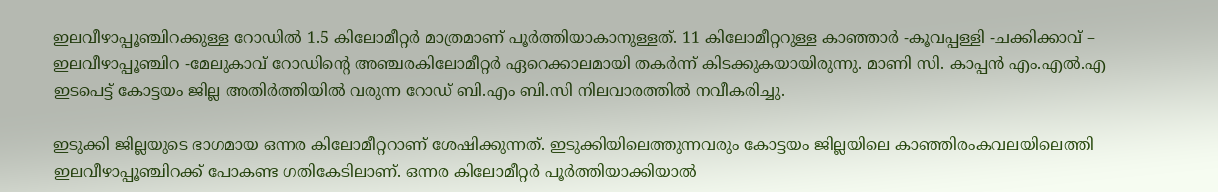ഇലവീഴാപ്പൂഞ്ചിറക്കുള്ള റോഡില്‍ 1.5 കിലോമീറ്റര്‍ മാത്രമാണ് പൂര്‍ത്തിയാകാനുള്ളത്. 11 കിലോമീറ്ററുള്ള കാഞ്ഞാര്‍ -കൂവപ്പള്ളി -ചക്കിക്കാവ് – ഇലവീഴാപ്പൂഞ്ചിറ -മേലുകാവ് റോഡിന്റെ അഞ്ചരകിലോമീറ്റര്‍ ഏറെക്കാലമായി തകര്‍ന്ന് കിടക്കുകയായിരുന്നു. മാണി സി. കാപ്പന്‍ എം.എല്‍.എ ഇടപെട്ട് കോട്ടയം ജില്ല അതിര്‍ത്തിയില്‍ വരുന്ന റോഡ് ബി.എം ബി.സി നിലവാരത്തില്‍ നവീകരിച്ചു.

ഇടുക്കി ജില്ലയുടെ ഭാഗമായ ഒന്നര കിലോമീറ്ററാണ് ശേഷിക്കുന്നത്. ഇടുക്കിയിലെത്തുന്നവരും കോട്ടയം ജില്ലയിലെ കാഞ്ഞിരംകവലയിലെത്തി ഇലവീഴാപ്പൂഞ്ചിറക്ക് പോകണ്ട ഗതികേടിലാണ്. ഒന്നര കിലോമീറ്റര്‍ പൂര്‍ത്തിയാക്കിയാല്‍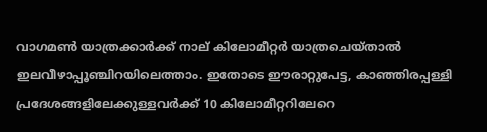വാഗമണ്‍ യാത്രക്കാര്‍ക്ക് നാല് കിലോമീറ്റര്‍ യാത്രചെയ്താല്‍ ഇലവീഴാപ്പൂഞ്ചിറയിലെത്താം. ഇതോടെ ഈരാറ്റുപേട്ട, കാഞ്ഞിരപ്പള്ളി പ്രദേശങ്ങളിലേക്കുള്ളവര്‍ക്ക് 10 കിലോമീറ്ററിലേറെ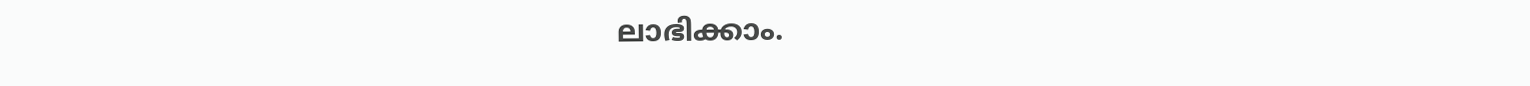ലാഭിക്കാം.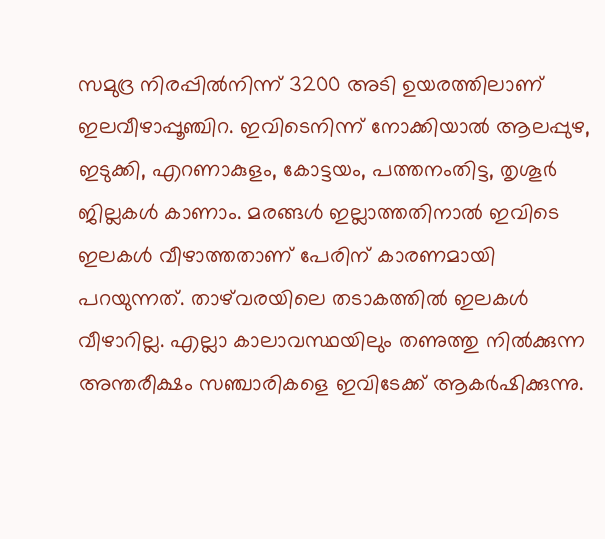സമുദ്ര നിരപ്പില്‍നിന്ന് 3200 അടി ഉയരത്തിലാണ് ഇലവീഴാപ്പൂഞ്ചിറ. ഇവിടെനിന്ന് നോക്കിയാല്‍ ആലപ്പുഴ, ഇടുക്കി, എറണാകുളം, കോട്ടയം, പത്തനംതിട്ട, തൃശൂര്‍ ജില്ലകള്‍ കാണാം. മരങ്ങള്‍ ഇല്ലാത്തതിനാല്‍ ഇവിടെ ഇലകള്‍ വീഴാത്തതാണ് പേരിന് കാരണമായി പറയുന്നത്. താഴ്‌വരയിലെ തടാകത്തില്‍ ഇലകള്‍ വീഴാറില്ല. എല്ലാ കാലാവസ്ഥയിലും തണുത്തു നില്‍ക്കുന്ന അന്തരീക്ഷം സഞ്ചാരികളെ ഇവിടേക്ക് ആകര്‍ഷിക്കുന്നു.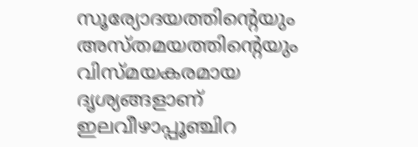സൂര്യോദയത്തിന്‍റെയും അസ്തമയത്തിന്‍റെയും വിസ്മയകരമായ ദൃശ്യങ്ങളാണ് ഇലവീഴാപ്പൂഞ്ചിറ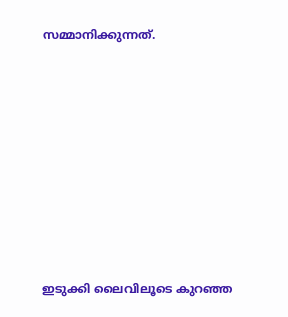സമ്മാനിക്കുന്നത്.









ഇടുക്കി ലൈവിലൂടെ കുറഞ്ഞ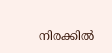നിരക്കിൽ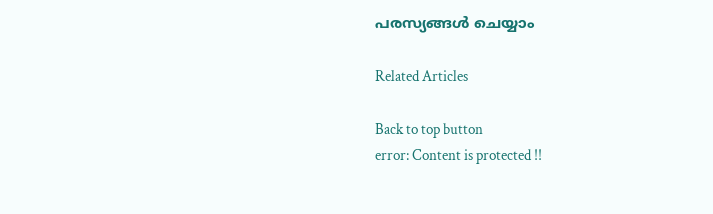പരസ്യങ്ങൾ ചെയ്യാം

Related Articles

Back to top button
error: Content is protected !!